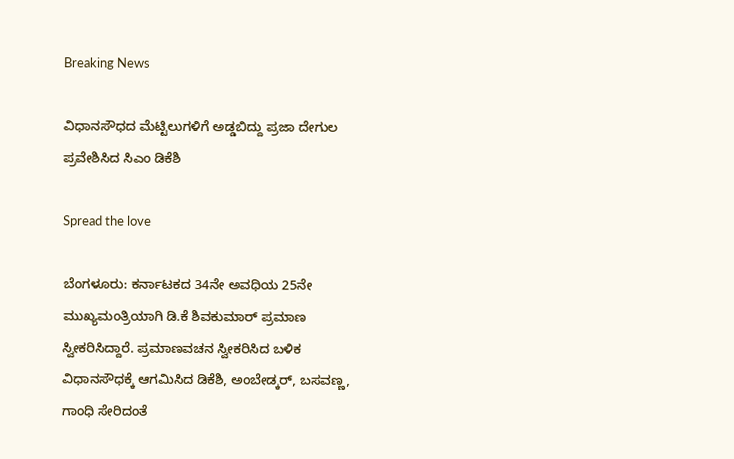Breaking News

ವಿಧಾನಸೌಧದ ಮೆಟ್ಟಿಲುಗಳಿಗೆ ಅಡ್ಡಬಿದ್ದು ಪ್ರಜಾ ದೇಗುಲ ಪ್ರವೇಶಿಸಿದ ಸಿಎಂ ಡಿಕೆಶಿ

Spread the love

ಬೆಂಗಳೂರು: ಕರ್ನಾಟಕದ 34ನೇ ಅವಧಿಯ 25ನೇ ಮುಖ್ಯಮಂತ್ರಿಯಾಗಿ ಡಿ.ಕೆ ಶಿವಕುಮಾರ್ ಪ್ರಮಾಣ ಸ್ವೀಕರಿಸಿದ್ದಾರೆ. ಪ್ರಮಾಣವಚನ ಸ್ವೀಕರಿಸಿದ ಬಳಿಕ ವಿಧಾನಸೌಧಕ್ಕೆ ಆಗಮಿಸಿದ ಡಿಕೆಶಿ, ಅಂಬೇಡ್ಕರ್, ಬಸವಣ್ಣ, ಗಾಂಧಿ ಸೇರಿದಂತೆ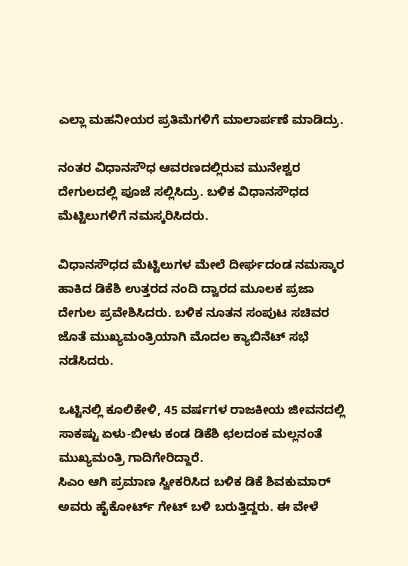ಎಲ್ಲಾ ಮಹನೀಯರ ಪ್ರತಿಮೆಗಳಿಗೆ ಮಾಲಾರ್ಪಣೆ ಮಾಡಿದ್ರು.

ನಂತರ ವಿಧಾನಸೌಧ ಆವರಣದಲ್ಲಿರುವ ಮುನೇಶ್ವರ ದೇಗುಲದಲ್ಲಿ ಪೂಜೆ ಸಲ್ಲಿಸಿದ್ರು. ಬಳಿಕ ವಿಧಾನಸೌಧದ ಮೆಟ್ಟಿಲುಗಳಿಗೆ ನಮಸ್ಕರಿಸಿದರು.

ವಿಧಾನಸೌಧದ ಮೆಟ್ಟಿಲುಗಳ ಮೇಲೆ ದೀರ್ಘದಂಡ ನಮಸ್ಕಾರ ಹಾಕಿದ ಡಿಕೆಶಿ ಉತ್ತರದ ನಂದಿ ದ್ವಾರದ ಮೂಲಕ ಪ್ರಜಾ ದೇಗುಲ ಪ್ರವೇಶಿಸಿದರು. ಬಳಿಕ ನೂತನ ಸಂಪುಟ ಸಚಿವರ ಜೊತೆ ಮುಖ್ಯಮಂತ್ರಿಯಾಗಿ ಮೊದಲ ಕ್ಯಾಬಿನೆಟ್‌ ಸಭೆ ನಡೆಸಿದರು.

ಒಟ್ಟಿನಲ್ಲಿ ಕೂಲಿಕೇಳಿ, 45 ವರ್ಷಗಳ ರಾಜಕೀಯ ಜೀವನದಲ್ಲಿ ಸಾಕಷ್ಟು ಏಳು-ಬೀಳು ಕಂಡ ಡಿಕೆಶಿ ಛಲದಂಕ ಮಲ್ಲನಂತೆ ಮುಖ್ಯಮಂತ್ರಿ ಗಾದಿಗೇರಿದ್ದಾರೆ.
ಸಿಎಂ ಆಗಿ ಪ್ರಮಾಣ ಸ್ವೀಕರಿಸಿದ ಬಳಿಕ ಡಿಕೆ ಶಿವಕುಮಾರ್‌ ಅವರು ಹೈಕೋರ್ಟ್‌ ಗೇಟ್‌ ಬಳಿ ಬರುತ್ತಿದ್ದರು. ಈ ವೇಳೆ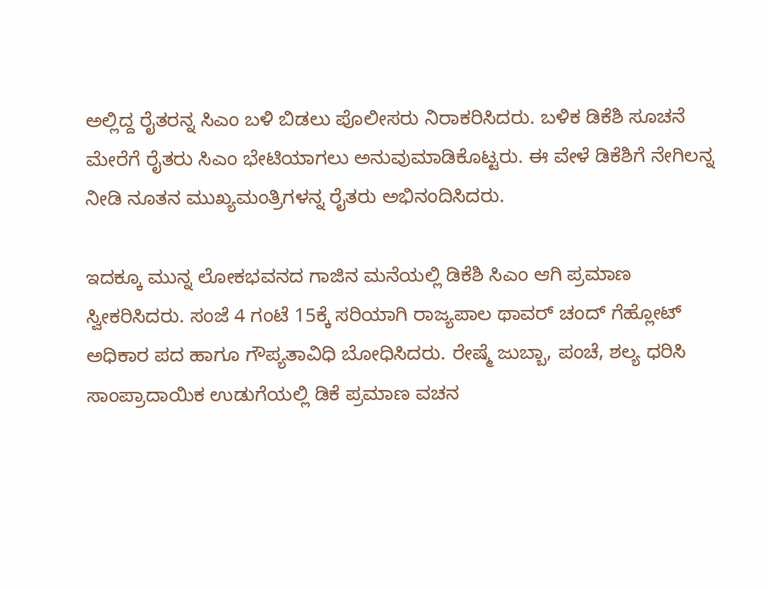ಅಲ್ಲಿದ್ದ ರೈತರನ್ನ ಸಿಎಂ ಬಳಿ ಬಿಡಲು ಪೊಲೀಸರು ನಿರಾಕರಿಸಿದರು. ಬಳಿಕ ಡಿಕೆಶಿ ಸೂಚನೆ ಮೇರೆಗೆ ರೈತರು ಸಿಎಂ ಭೇಟಿಯಾಗಲು ಅನುವುಮಾಡಿಕೊಟ್ಟರು. ಈ ವೇಳೆ ಡಿಕೆಶಿಗೆ ನೇಗಿಲನ್ನ ನೀಡಿ ನೂತನ ಮುಖ್ಯಮಂತ್ರಿಗಳನ್ನ ರೈತರು ಅಭಿನಂದಿಸಿದರು.

ಇದಕ್ಕೂ ಮುನ್ನ ಲೋಕಭವನದ ಗಾಜಿನ ಮನೆಯಲ್ಲಿ‌ ಡಿಕೆಶಿ ಸಿಎಂ ಆಗಿ ಪ್ರಮಾಣ ಸ್ವೀಕರಿಸಿದರು. ಸಂಜೆ 4 ಗಂಟೆ 15ಕ್ಕೆ ಸರಿಯಾಗಿ ರಾಜ್ಯಪಾಲ ಥಾವರ್‌ ಚಂದ್ ಗೆಹ್ಲೋಟ್ ಅಧಿಕಾರ ಪದ ಹಾಗೂ ಗೌಪ್ಯತಾವಿಧಿ ಬೋಧಿಸಿದರು. ರೇಷ್ಮೆ ಜುಬ್ಬಾ, ಪಂಚೆ, ಶಲ್ಯ ಧರಿಸಿ ಸಾಂಪ್ರಾದಾಯಿಕ ಉಡುಗೆಯಲ್ಲಿ ಡಿಕೆ ಪ್ರಮಾಣ ವಚನ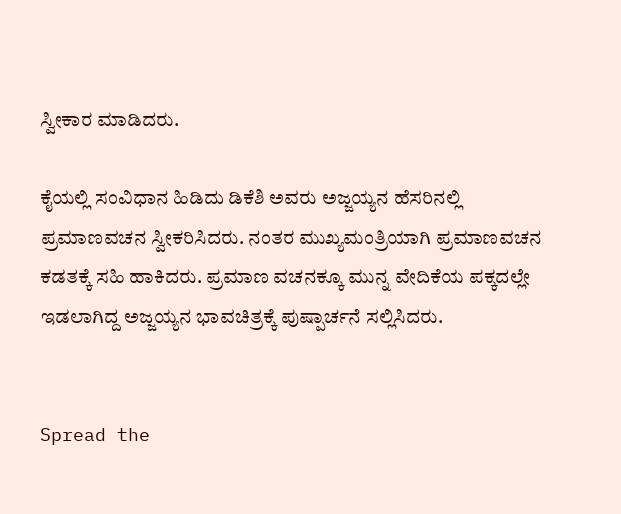ಸ್ವೀಕಾರ ಮಾಡಿದರು.

ಕೈಯಲ್ಲಿ ಸಂವಿಧಾನ ಹಿಡಿದು ಡಿಕೆಶಿ ಅವರು ಅಜ್ಜಯ್ಯನ ಹೆಸರಿನಲ್ಲಿ ಪ್ರಮಾಣವಚನ ಸ್ವೀಕರಿಸಿದರು. ನಂತರ ಮುಖ್ಯಮಂತ್ರಿಯಾಗಿ ಪ್ರಮಾಣವಚನ ಕಡತಕ್ಕೆ ಸಹಿ ಹಾಕಿದರು. ಪ್ರಮಾಣ ವಚನಕ್ಕೂ ಮುನ್ನ ವೇದಿಕೆಯ ಪಕ್ಕದಲ್ಲೇ ಇಡಲಾಗಿದ್ದ ಅಜ್ಜಯ್ಯನ ಭಾವಚಿತ್ರಕ್ಕೆ ಪುಷ್ಪಾರ್ಚನೆ ಸಲ್ಲಿಸಿದರು.


Spread the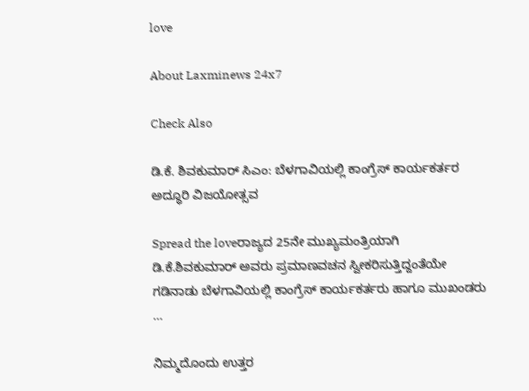love

About Laxminews 24x7

Check Also

ಡಿ.ಕೆ. ಶಿವಕುಮಾರ್ ಸಿಎಂ: ಬೆಳಗಾವಿಯಲ್ಲಿ ಕಾಂಗ್ರೆಸ್ ಕಾರ್ಯಕರ್ತರ ಅದ್ಧೂರಿ ವಿಜಯೋತ್ಸವ

Spread the loveರಾಜ್ಯದ 25ನೇ ಮುಖ್ಯಮಂತ್ರಿಯಾಗಿ ಡಿ.ಕೆ.ಶಿವಕುಮಾರ್ ಅವರು ಪ್ರಮಾಣವಚನ ಸ್ವೀಕರಿಸುತ್ತಿದ್ದಂತೆಯೇ ಗಡಿನಾಡು ಬೆಳಗಾವಿಯಲ್ಲಿ ಕಾಂಗ್ರೆಸ್ ಕಾರ್ಯಕರ್ತರು ಹಾಗೂ ಮುಖಂಡರು …

ನಿಮ್ಮದೊಂದು ಉತ್ತರ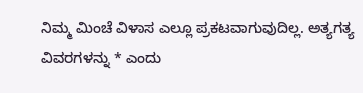ನಿಮ್ಮ ಮಿಂಚೆ ವಿಳಾಸ ಎಲ್ಲೂ ಪ್ರಕಟವಾಗುವುದಿಲ್ಲ. ಅತ್ಯಗತ್ಯ ವಿವರಗಳನ್ನು * ಎಂದು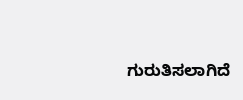ಗುರುತಿಸಲಾಗಿದೆ